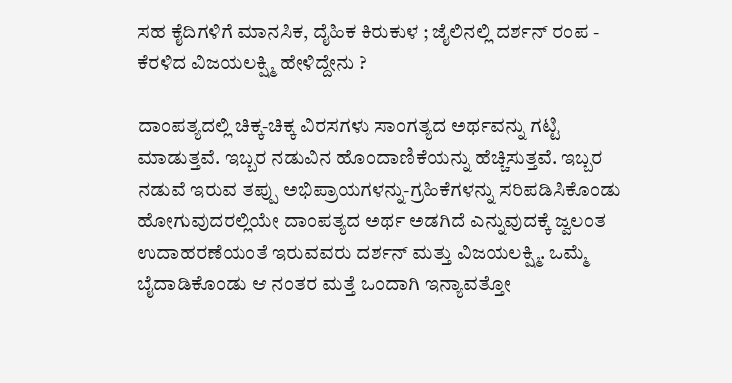ಸಹ ಕೈದಿಗಳಿಗೆ ಮಾನಸಿಕ, ದೈಹಿಕ ಕಿರುಕುಳ ; ಜೈಲಿನಲ್ಲಿ ದರ್ಶನ್ ರಂಪ - ಕೆರಳಿದ ವಿಜಯಲಕ್ಷ್ಮಿ ಹೇಳಿದ್ದೇನು ?

ದಾಂಪತ್ಯದಲ್ಲಿ ಚಿಕ್ಕ-ಚಿಕ್ಕ ವಿರಸಗಳು ಸಾಂಗತ್ಯದ ಅರ್ಥವನ್ನು ಗಟ್ಟಿ ಮಾಡುತ್ತವೆ. ಇಬ್ಬರ ನಡುವಿನ ಹೊಂದಾಣಿಕೆಯನ್ನು ಹೆಚ್ಚಿಸುತ್ತವೆ. ಇಬ್ಬರ ನಡುವೆ ಇರುವ ತಪ್ಪು ಅಭಿಪ್ರಾಯಗಳನ್ನು-ಗ್ರಹಿಕೆಗಳನ್ನು ಸರಿಪಡಿಸಿಕೊಂಡು ಹೋಗುವುದರಲ್ಲಿಯೇ ದಾಂಪತ್ಯದ ಅರ್ಥ ಅಡಗಿದೆ ಎನ್ನುವುದಕ್ಕೆ ಜ್ವಲಂತ ಉದಾಹರಣೆಯಂತೆ ಇರುವವರು ದರ್ಶನ್ ಮತ್ತು ವಿಜಯಲಕ್ಷ್ಮಿ. ಒಮ್ಮೆ ಬೈದಾಡಿಕೊಂಡು ಆ ನಂತರ ಮತ್ತೆ ಒಂದಾಗಿ ಇನ್ಯಾವತ್ತೋ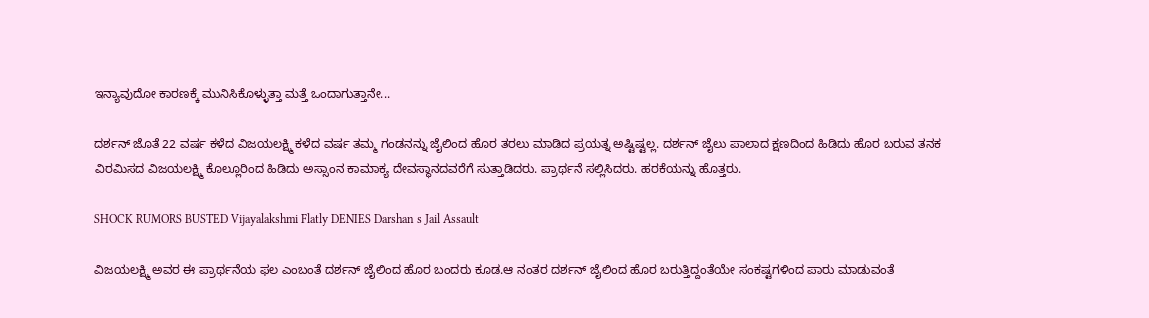ಇನ್ಯಾವುದೋ ಕಾರಣಕ್ಕೆ ಮುನಿಸಿಕೊಳ್ಳುತ್ತಾ ಮತ್ತೆ ಒಂದಾಗುತ್ತಾನೇ...

ದರ್ಶನ್ ಜೊತೆ 22 ವರ್ಷ ಕಳೆದ ವಿಜಯಲಕ್ಷ್ಮಿ ಕಳೆದ ವರ್ಷ ತಮ್ಮ ಗಂಡನನ್ನು ಜೈಲಿಂದ ಹೊರ ತರಲು ಮಾಡಿದ ಪ್ರಯತ್ನ ಅಷ್ಟಿಷ್ಟಲ್ಲ. ದರ್ಶನ್ ಜೈಲು ಪಾಲಾದ ಕ್ಷಣದಿಂದ ಹಿಡಿದು ಹೊರ ಬರುವ ತನಕ ವಿರಮಿಸದ ವಿಜಯಲಕ್ಷ್ಮಿ ಕೊಲ್ಲೂರಿಂದ ಹಿಡಿದು ಅಸ್ಸಾಂನ ಕಾಮಾಕ್ಯ ದೇವಸ್ಥಾನದವರೆಗೆ ಸುತ್ತಾಡಿದರು. ಪ್ರಾರ್ಥನೆ ಸಲ್ಲಿಸಿದರು. ಹರಕೆಯನ್ನು ಹೊತ್ತರು.

SHOCK RUMORS BUSTED Vijayalakshmi Flatly DENIES Darshan s Jail Assault

ವಿಜಯಲಕ್ಷ್ಮಿ ಅವರ ಈ ಪ್ರಾರ್ಥನೆಯ ಫಲ ಎಂಬಂತೆ ದರ್ಶನ್ ಜೈಲಿಂದ ಹೊರ ಬಂದರು ಕೂಡ.ಆ ನಂತರ ದರ್ಶನ್ ಜೈಲಿಂದ ಹೊರ ಬರುತ್ತಿದ್ದಂತೆಯೇ ಸಂಕಷ್ಟಗಳಿಂದ ಪಾರು ಮಾಡುವಂತೆ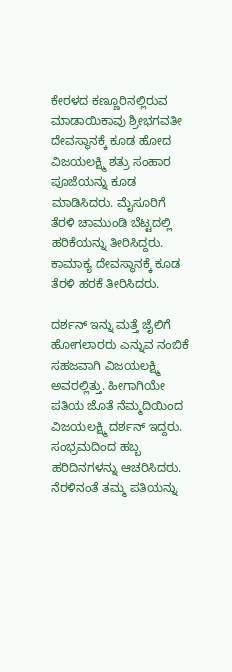ಕೇರಳದ ಕಣ್ಣೂರಿನಲ್ಲಿರುವ ಮಾಡಾಯಿಕಾವು ಶ್ರೀಭಗವತೀ ದೇವಸ್ಥಾನಕ್ಕೆ ಕೂಡ ಹೋದ ವಿಜಯಲಕ್ಷ್ಮಿ ಶತ್ರು ಸಂಹಾರ ಪೂಜೆಯನ್ನು ಕೂಡ ಮಾಡಿಸಿದರು. ಮೈಸೂರಿಗೆ ತೆರಳಿ ಚಾಮುಂಡಿ ಬೆಟ್ಟದಲ್ಲಿ ಹರಿಕೆಯನ್ನು ತೀರಿಸಿದ್ದರು. ಕಾಮಾಕ್ಯ ದೇವಸ್ಥಾನಕ್ಕೆ ಕೂಡ ತೆರಳಿ ಹರಕೆ ತೀರಿಸಿದರು.

ದರ್ಶನ್ ಇನ್ನು ಮತ್ತೆ ಜೈಲಿಗೆ ಹೋಗಲಾರರು ಎನ್ನುವ ನಂಬಿಕೆ ಸಹಜವಾಗಿ ವಿಜಯಲಕ್ಷ್ಮಿ ಅವರಲ್ಲಿತ್ತು. ಹೀಗಾಗಿಯೇ ಪತಿಯ ಜೊತೆ ನೆಮ್ಮದಿಯಿಂದ ವಿಜಯಲಕ್ಷ್ಮಿ ದರ್ಶನ್ ಇದ್ದರು. ಸಂಭ್ರಮದಿಂದ ಹಬ್ಬ ಹರಿದಿನಗಳನ್ನು ಆಚರಿಸಿದರು. ನೆರಳಿನಂತೆ ತಮ್ಮ ಪತಿಯನ್ನು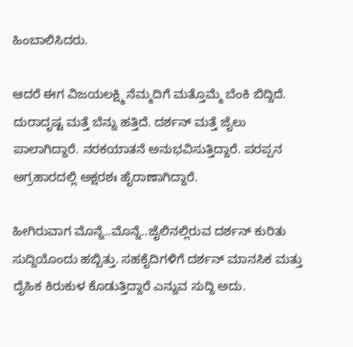ಹಿಂಬಾಲಿಸಿದರು.

ಆದರೆ ಈಗ ವಿಜಯಲಕ್ಷ್ಮಿ ನೆಮ್ಮದಿಗೆ ಮತ್ತೊಮ್ಮೆ ಬೆಂಕಿ ಬಿದ್ದಿದೆ. ದುರಾದೃಷ್ಟ ಮತ್ತೆ ಬೆನ್ನು ಹತ್ತಿದೆ. ದರ್ಶನ್ ಮತ್ತೆ ಜೈಲು ಪಾಲಾಗಿದ್ದಾರೆ. ನರಕಯಾತನೆ ಅನುಭವಿಸುತ್ತಿದ್ದಾರೆ. ಪರಪ್ಪನ ಅಗ್ರಹಾರದಲ್ಲಿ ಅಕ್ಷರಶಃ ಹೈರಾಣಾಗಿದ್ದಾರೆ.

ಹೀಗಿರುವಾಗ ಮೊನ್ನೆ..ಮೊನ್ನೆ..ಜೈಲಿನಲ್ಲಿರುವ ದರ್ಶನ್ ಕುರಿತು ಸುದ್ದಿಯೊಂದು ಹಬ್ಬಿತ್ತು. ಸಹಕೈದಿಗಳಿಗೆ ದರ್ಶನ್ ಮಾನಸಿಕ ಮತ್ತು ದೈಹಿಕ ಕಿರುಕುಳ ಕೊಡುತ್ತಿದ್ದಾರೆ ಎನ್ನುವ ಸುದ್ದಿ ಅದು.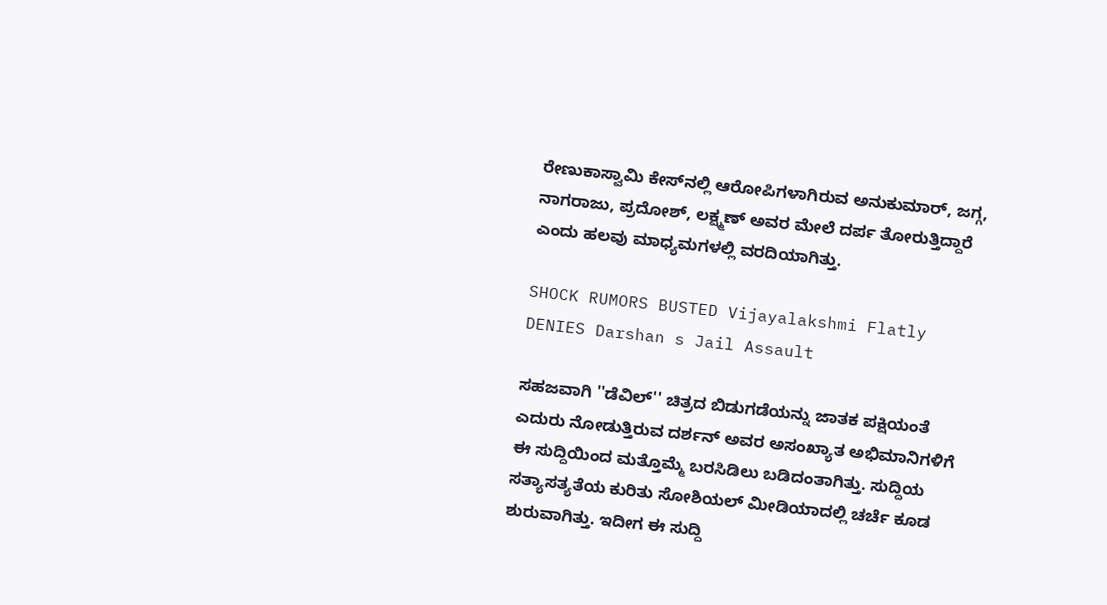ರೇಣುಕಾಸ್ವಾಮಿ ಕೇಸ್‌ನಲ್ಲಿ ಆರೋಪಿಗಳಾಗಿರುವ ಅನುಕುಮಾರ್, ಜಗ್ಗ, ನಾಗರಾಜು, ಪ್ರದೋಶ್, ಲಕ್ಷ್ಮಣ್ ಅವರ ಮೇಲೆ ದರ್ಪ ತೋರುತ್ತಿದ್ದಾರೆ ಎಂದು ಹಲವು ಮಾಧ್ಯಮಗಳಲ್ಲಿ ವರದಿಯಾಗಿತ್ತು.

SHOCK RUMORS BUSTED Vijayalakshmi Flatly DENIES Darshan s Jail Assault

ಸಹಜವಾಗಿ ''ಡೆವಿಲ್‌'' ಚಿತ್ರದ ಬಿಡುಗಡೆಯನ್ನು ಜಾತಕ ಪಕ್ಷಿಯಂತೆ ಎದುರು ನೋಡುತ್ತಿರುವ ದರ್ಶನ್ ಅವರ ಅಸಂಖ್ಯಾತ ಅಭಿಮಾನಿಗಳಿಗೆ ಈ ಸುದ್ದಿಯಿಂದ ಮತ್ತೊಮ್ಮೆ ಬರಸಿಡಿಲು ಬಡಿದಂತಾಗಿತ್ತು. ಸುದ್ದಿಯ ಸತ್ಯಾಸತ್ಯತೆಯ ಕುರಿತು ಸೋಶಿಯಲ್ ಮೀಡಿಯಾದಲ್ಲಿ ಚರ್ಚೆ ಕೂಡ ಶುರುವಾಗಿತ್ತು. ಇದೀಗ ಈ ಸುದ್ದಿ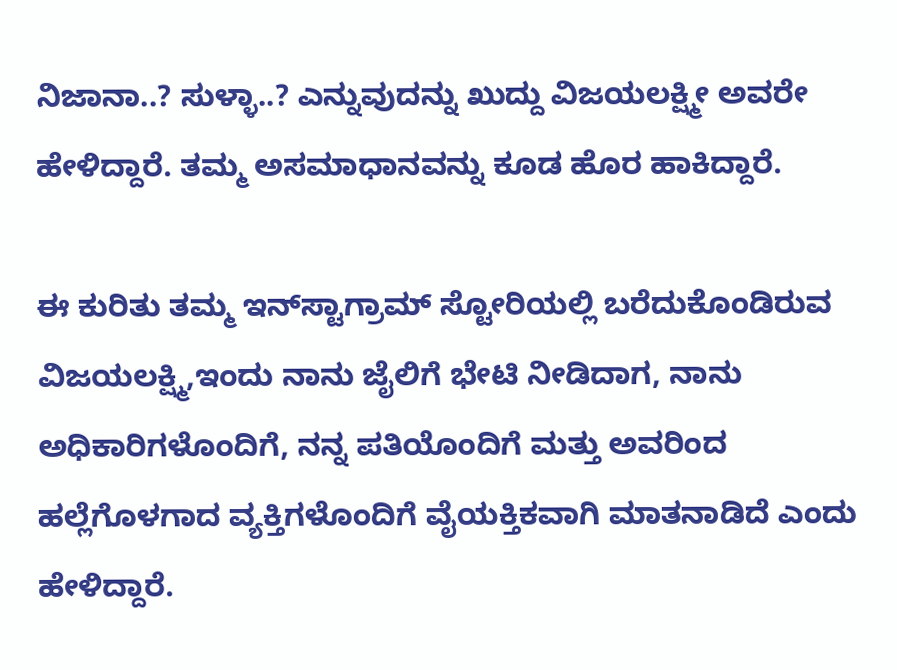ನಿಜಾನಾ..? ಸುಳ್ಳಾ..? ಎನ್ನುವುದನ್ನು ಖುದ್ದು ವಿಜಯಲಕ್ಷ್ಮೀ ಅವರೇ ಹೇಳಿದ್ದಾರೆ. ತಮ್ಮ ಅಸಮಾಧಾನವನ್ನು ಕೂಡ ಹೊರ ಹಾಕಿದ್ದಾರೆ.

ಈ ಕುರಿತು ತಮ್ಮ ಇನ್‌ಸ್ಟಾಗ್ರಾಮ್ ಸ್ಟೋರಿಯಲ್ಲಿ ಬರೆದುಕೊಂಡಿರುವ ವಿಜಯಲಕ್ಷ್ಮಿ,ಇಂದು ನಾನು ಜೈಲಿಗೆ ಭೇಟಿ ನೀಡಿದಾಗ, ನಾನು ಅಧಿಕಾರಿಗಳೊಂದಿಗೆ, ನನ್ನ ಪತಿಯೊಂದಿಗೆ ಮತ್ತು ಅವರಿಂದ ಹಲ್ಲೆಗೊಳಗಾದ ವ್ಯಕ್ತಿಗಳೊಂದಿಗೆ ವೈಯಕ್ತಿಕವಾಗಿ ಮಾತನಾಡಿದೆ ಎಂದು ಹೇಳಿದ್ದಾರೆ.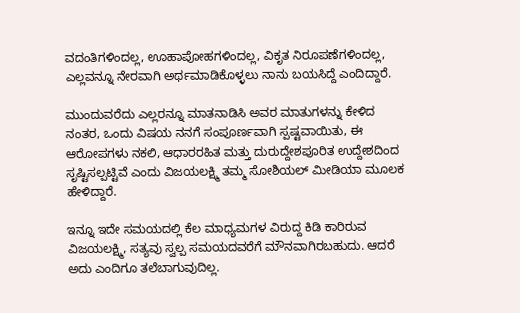ವದಂತಿಗಳಿಂದಲ್ಲ, ಊಹಾಪೋಹಗಳಿಂದಲ್ಲ, ವಿಕೃತ ನಿರೂಪಣೆಗಳಿಂದಲ್ಲ, ಎಲ್ಲವನ್ನೂ ನೇರವಾಗಿ ಅರ್ಥಮಾಡಿಕೊಳ್ಳಲು ನಾನು ಬಯಸಿದ್ದೆ ಎಂದಿದ್ದಾರೆ.

ಮುಂದುವರೆದು ಎಲ್ಲರನ್ನೂ ಮಾತನಾಡಿಸಿ ಅವರ ಮಾತುಗಳನ್ನು ಕೇಳಿದ ನಂತರ, ಒಂದು ವಿಷಯ ನನಗೆ ಸಂಪೂರ್ಣವಾಗಿ ಸ್ಪಷ್ಟವಾಯಿತು, ಈ ಆರೋಪಗಳು ನಕಲಿ, ಆಧಾರರಹಿತ ಮತ್ತು ದುರುದ್ದೇಶಪೂರಿತ ಉದ್ದೇಶದಿಂದ ಸೃಷ್ಟಿಸಲ್ಪಟ್ಟಿವೆ ಎಂದು ವಿಜಯಲಕ್ಷ್ಮಿ ತಮ್ಮ ಸೋಶಿಯಲ್ ಮೀಡಿಯಾ ಮೂಲಕ ಹೇಳಿದ್ದಾರೆ.

ಇನ್ನೂ ಇದೇ ಸಮಯದಲ್ಲಿ ಕೆಲ ಮಾಧ್ಯಮಗಳ ವಿರುದ್ದ ಕಿಡಿ ಕಾರಿರುವ ವಿಜಯಲಕ್ಷ್ಮಿ, ಸತ್ಯವು ಸ್ವಲ್ಪ ಸಮಯದವರೆಗೆ ಮೌನವಾಗಿರಬಹುದು. ಆದರೆ ಅದು ಎಂದಿಗೂ ತಲೆಬಾಗುವುದಿಲ್ಲ.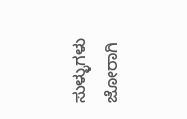ಸುಳ್ಳುಗಳು ಜೋರಾಗಿ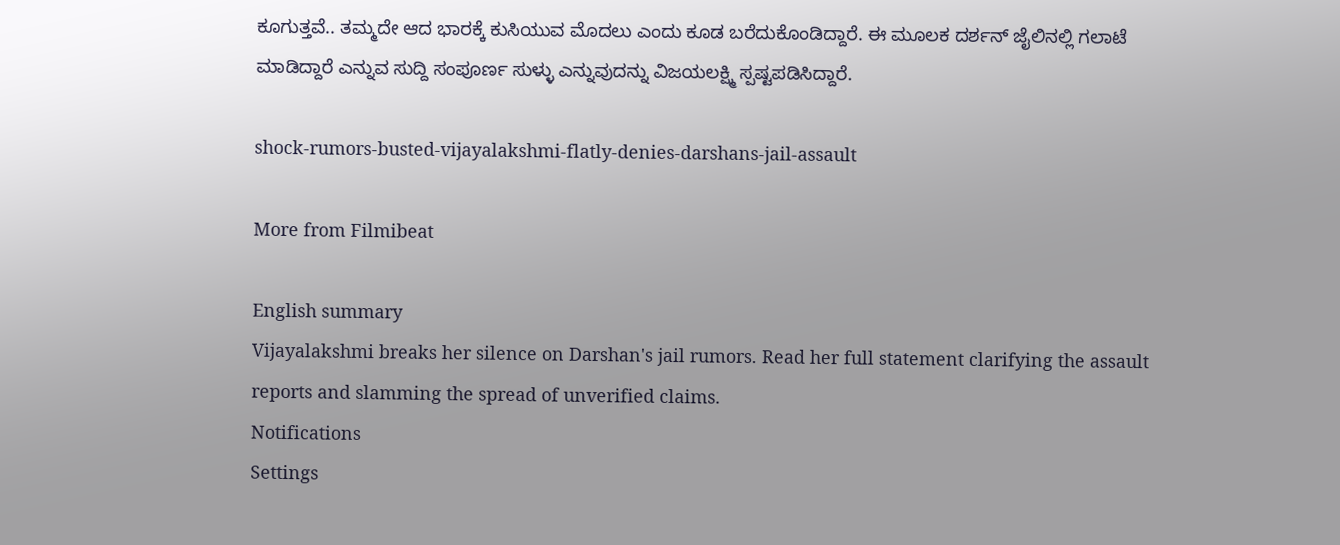ಕೂಗುತ್ತವೆ.. ತಮ್ಮದೇ ಆದ ಭಾರಕ್ಕೆ ಕುಸಿಯುವ ಮೊದಲು ಎಂದು ಕೂಡ ಬರೆದುಕೊಂಡಿದ್ದಾರೆ. ಈ ಮೂಲಕ ದರ್ಶನ್ ಜೈಲಿನಲ್ಲಿ ಗಲಾಟೆ ಮಾಡಿದ್ದಾರೆ ಎನ್ನುವ ಸುದ್ದಿ ಸಂಪೂರ್ಣ ಸುಳ್ಳು ಎನ್ನುವುದನ್ನು ವಿಜಯಲಕ್ಷ್ಮಿ ಸ್ಪಷ್ಟಪಡಿಸಿದ್ದಾರೆ.

shock-rumors-busted-vijayalakshmi-flatly-denies-darshans-jail-assault

More from Filmibeat

English summary
Vijayalakshmi breaks her silence on Darshan's jail rumors. Read her full statement clarifying the assault reports and slamming the spread of unverified claims.
Notifications
Settings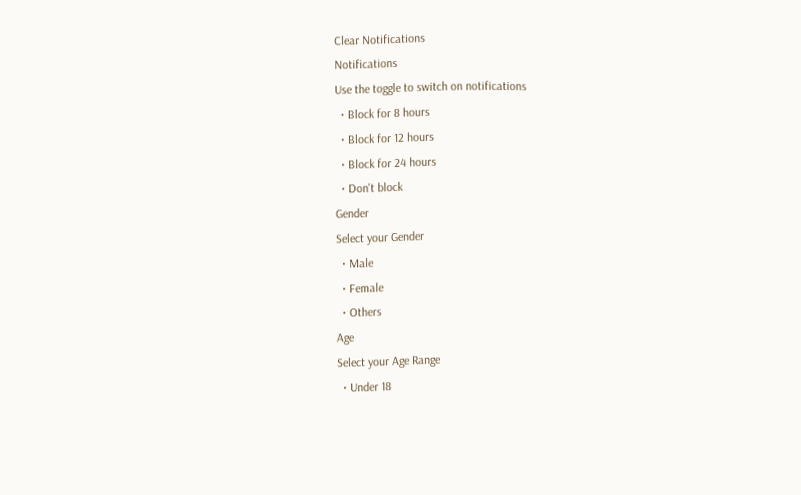Clear Notifications
Notifications
Use the toggle to switch on notifications
  • Block for 8 hours
  • Block for 12 hours
  • Block for 24 hours
  • Don't block
Gender
Select your Gender
  • Male
  • Female
  • Others
Age
Select your Age Range
  • Under 18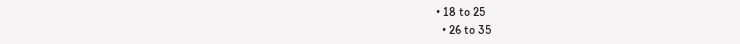• 18 to 25
  • 26 to 35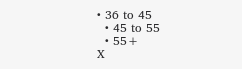• 36 to 45
  • 45 to 55
  • 55+
X